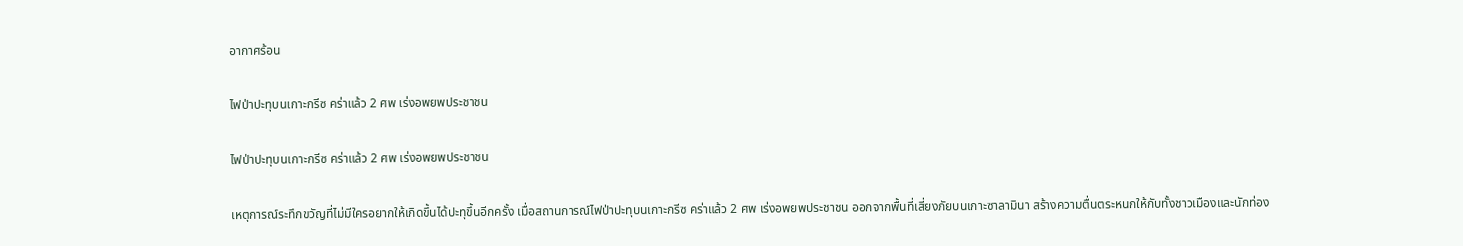อากาศร้อน

ไฟป่าปะทุบนเกาะกรีซ คร่าแล้ว 2 ศพ เร่งอพยพประชาชน

ไฟป่าปะทุบนเกาะกรีซ คร่าแล้ว 2 ศพ เร่งอพยพประชาชน

เหตุการณ์ระทึกขวัญที่ไม่มีใครอยากให้เกิดขึ้นได้ปะทุขึ้นอีกครั้ง เมื่อสถานการณ์ไฟป่าปะทุบนเกาะกรีซ คร่าแล้ว 2 ศพ เร่งอพยพประชาชน ออกจากพื้นที่เสี่ยงภัยบนเกาะซาลามินา สร้างความตื่นตระหนกให้กับทั้งชาวเมืองและนักท่อง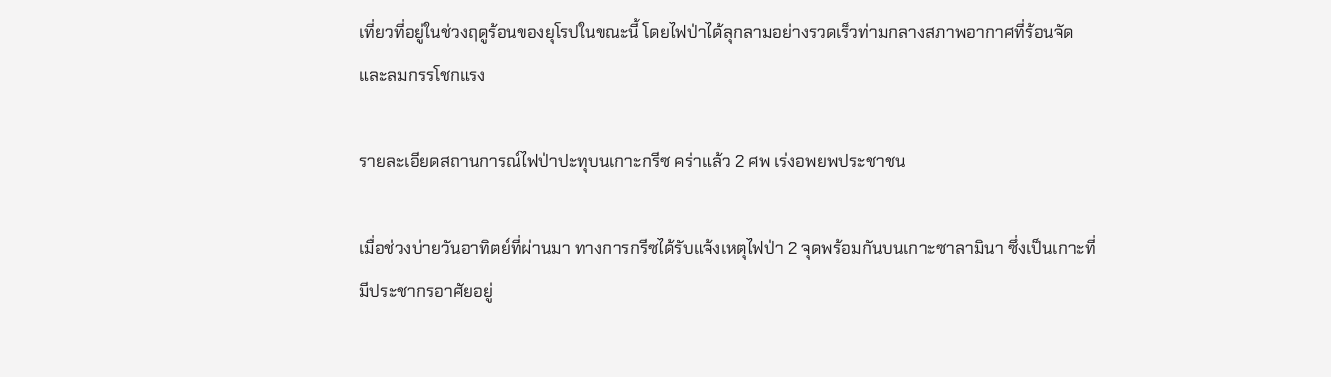เที่ยวที่อยู่ในช่วงฤดูร้อนของยุโรปในขณะนี้ โดยไฟป่าได้ลุกลามอย่างรวดเร็วท่ามกลางสภาพอากาศที่ร้อนจัดและลมกรรโชกแรง

รายละเอียดสถานการณ์ไฟป่าปะทุบนเกาะกรีซ คร่าแล้ว 2 ศพ เร่งอพยพประชาชน

เมื่อช่วงบ่ายวันอาทิตย์ที่ผ่านมา ทางการกรีซได้รับแจ้งเหตุไฟป่า 2 จุดพร้อมกันบนเกาะซาลามินา ซึ่งเป็นเกาะที่มีประชากรอาศัยอยู่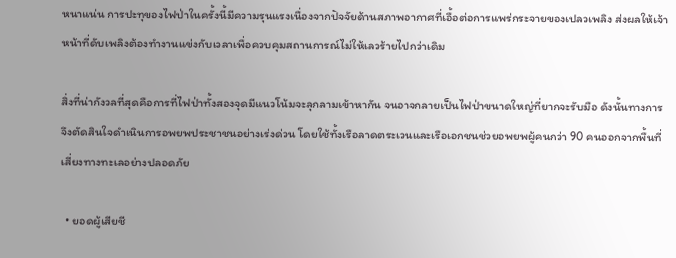หนาแน่น การปะทุของไฟป่าในครั้งนี้มีความรุนแรงเนื่องจากปัจจัยด้านสภาพอากาศที่เอื้อต่อการแพร่กระจายของเปลวเพลิง ส่งผลให้เจ้าหน้าที่ดับเพลิงต้องทำงานแข่งกับเวลาเพื่อควบคุมสถานการณ์ไม่ให้เลวร้ายไปกว่าเดิม

สิ่งที่น่ากังวลที่สุดคือการที่ไฟป่าทั้งสองจุดมีแนวโน้มจะลุกลามเข้าหากัน จนอาจกลายเป็นไฟป่าขนาดใหญ่ที่ยากจะรับมือ ดังนั้นทางการจึงตัดสินใจดำเนินการอพยพประชาชนอย่างเร่งด่วน โดยใช้ทั้งเรือลาดตระเวนและเรือเอกชนช่วยอพยพผู้คนกว่า 90 คนออกจากพื้นที่เสี่ยงทางทะเลอย่างปลอดภัย

  • ยอดผู้เสียชี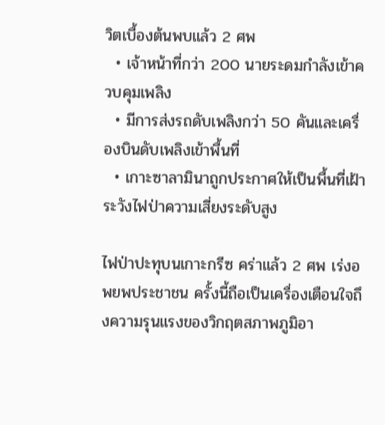วิตเบื้องต้นพบแล้ว 2 ศพ
  • เจ้าหน้าที่กว่า 200 นายระดมกำลังเข้าควบคุมเพลิง
  • มีการส่งรถดับเพลิงกว่า 50 คันและเครื่องบินดับเพลิงเข้าพื้นที่
  • เกาะซาลามินาถูกประกาศให้เป็นพื้นที่เฝ้าระวังไฟป่าความเสี่ยงระดับสูง

ไฟป่าปะทุบนเกาะกรีซ คร่าแล้ว 2 ศพ เร่งอพยพประชาชน ครั้งนี้ถือเป็นเครื่องเตือนใจถึงความรุนแรงของวิกฤตสภาพภูมิอา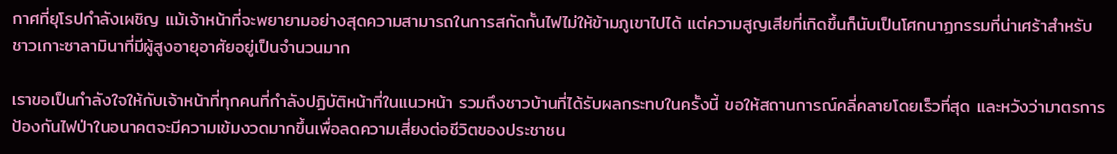กาศที่ยุโรปกำลังเผชิญ แม้เจ้าหน้าที่จะพยายามอย่างสุดความสามารถในการสกัดกั้นไฟไม่ให้ข้ามภูเขาไปได้ แต่ความสูญเสียที่เกิดขึ้นก็นับเป็นโศกนาฏกรรมที่น่าเศร้าสำหรับชาวเกาะซาลามินาที่มีผู้สูงอายุอาศัยอยู่เป็นจำนวนมาก

เราขอเป็นกำลังใจให้กับเจ้าหน้าที่ทุกคนที่กำลังปฏิบัติหน้าที่ในแนวหน้า รวมถึงชาวบ้านที่ได้รับผลกระทบในครั้งนี้ ขอให้สถานการณ์คลี่คลายโดยเร็วที่สุด และหวังว่ามาตรการป้องกันไฟป่าในอนาคตจะมีความเข้มงวดมากขึ้นเพื่อลดความเสี่ยงต่อชีวิตของประชาชน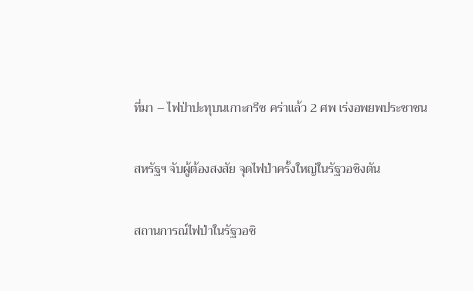ที่มา – ไฟป่าปะทุบนเกาะกรีซ คร่าแล้ว 2 ศพ เร่งอพยพประชาชน

สหรัฐฯ จับผู้ต้องสงสัย จุดไฟป่าครั้งใหญ่ในรัฐวอชิงตัน

สถานการณ์ไฟป่าในรัฐวอชิ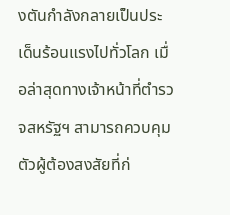งตันกำลังกลายเป็นประเด็นร้อนแรงไปทั่วโลก เมื่อล่าสุดทางเจ้าหน้าที่ตำรวจสหรัฐฯ สามารถควบคุมตัวผู้ต้องสงสัยที่ก่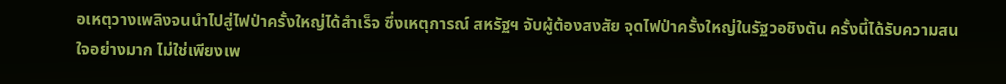อเหตุวางเพลิงจนนำไปสู่ไฟป่าครั้งใหญ่ได้สำเร็จ ซึ่งเหตุการณ์ สหรัฐฯ จับผู้ต้องสงสัย จุดไฟป่าครั้งใหญ่ในรัฐวอชิงตัน ครั้งนี้ได้รับความสนใจอย่างมาก ไม่ใช่เพียงเพ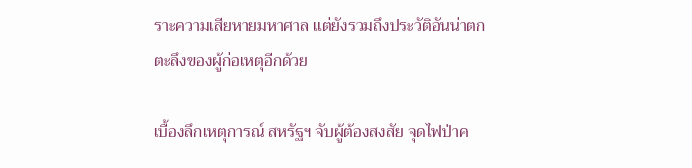ราะความเสียหายมหาศาล แต่ยังรวมถึงประวัติอันน่าตกตะลึงของผู้ก่อเหตุอีกด้วย

เบื้องลึกเหตุการณ์ สหรัฐฯ จับผู้ต้องสงสัย จุดไฟป่าค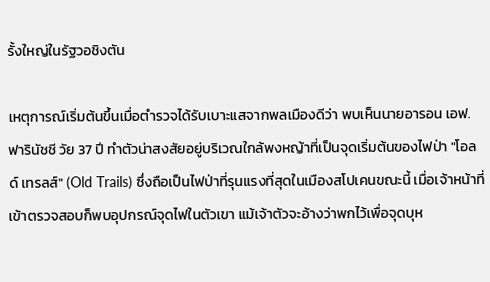รั้งใหญ่ในรัฐวอชิงตัน

เหตุการณ์เริ่มต้นขึ้นเมื่อตำรวจได้รับเบาะแสจากพลเมืองดีว่า พบเห็นนายอารอน เอฟ. ฟารินัชชี วัย 37 ปี ทำตัวน่าสงสัยอยู่บริเวณใกล้พงหญ้าที่เป็นจุดเริ่มต้นของไฟป่า "โอลด์ เทรลส์" (Old Trails) ซึ่งถือเป็นไฟป่าที่รุนแรงที่สุดในเมืองสโปเคนขณะนี้ เมื่อเจ้าหน้าที่เข้าตรวจสอบก็พบอุปกรณ์จุดไฟในตัวเขา แม้เจ้าตัวจะอ้างว่าพกไว้เพื่อจุดบุห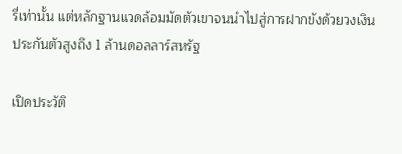รี่เท่านั้น แต่หลักฐานแวดล้อมมัดตัวเขาจนนำไปสู่การฝากขังด้วยวงเงินประกันตัวสูงถึง 1 ล้านดอลลาร์สหรัฐ

เปิดประวัติ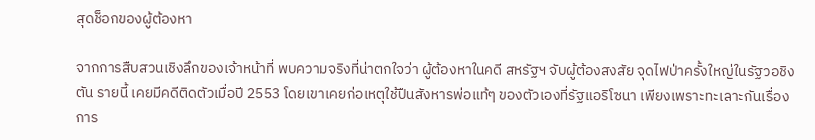สุดช็อกของผู้ต้องหา

จากการสืบสวนเชิงลึกของเจ้าหน้าที่ พบความจริงที่น่าตกใจว่า ผู้ต้องหาในคดี สหรัฐฯ จับผู้ต้องสงสัย จุดไฟป่าครั้งใหญ่ในรัฐวอชิงตัน รายนี้ เคยมีคดีติดตัวเมื่อปี 2553 โดยเขาเคยก่อเหตุใช้ปืนสังหารพ่อแท้ๆ ของตัวเองที่รัฐแอริโซนา เพียงเพราะทะเลาะกันเรื่องการ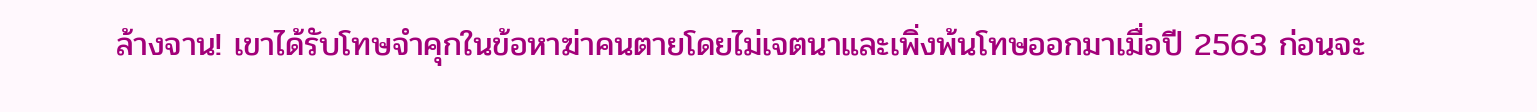ล้างจาน! เขาได้รับโทษจำคุกในข้อหาฆ่าคนตายโดยไม่เจตนาและเพิ่งพ้นโทษออกมาเมื่อปี 2563 ก่อนจะ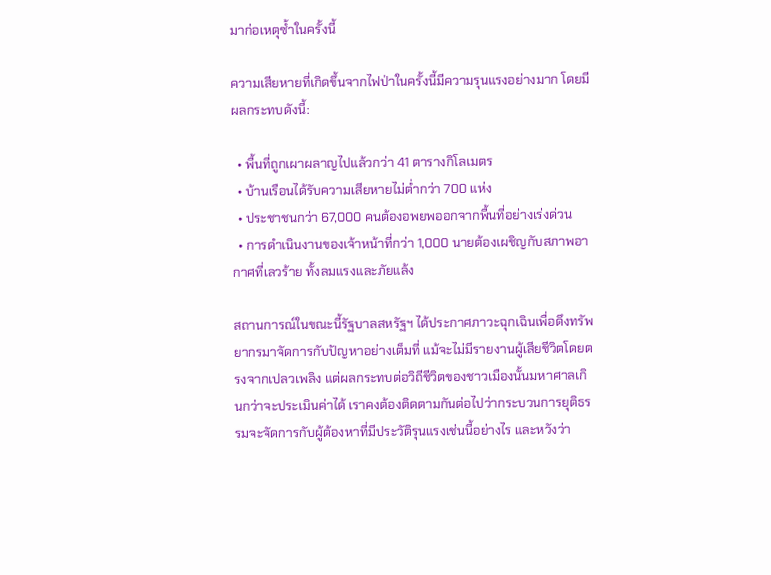มาก่อเหตุซ้ำในครั้งนี้

ความเสียหายที่เกิดขึ้นจากไฟป่าในครั้งนี้มีความรุนแรงอย่างมาก โดยมีผลกระทบดังนี้:

  • พื้นที่ถูกเผาผลาญไปแล้วกว่า 41 ตารางกิโลเมตร
  • บ้านเรือนได้รับความเสียหายไม่ต่ำกว่า 700 แห่ง
  • ประชาชนกว่า 67,000 คนต้องอพยพออกจากพื้นที่อย่างเร่งด่วน
  • การดำเนินงานของเจ้าหน้าที่กว่า 1,000 นายต้องเผชิญกับสภาพอากาศที่เลวร้าย ทั้งลมแรงและภัยแล้ง

สถานการณ์ในขณะนี้รัฐบาลสหรัฐฯ ได้ประกาศภาวะฉุกเฉินเพื่อดึงทรัพยากรมาจัดการกับปัญหาอย่างเต็มที่ แม้จะไม่มีรายงานผู้เสียชีวิตโดยตรงจากเปลวเพลิง แต่ผลกระทบต่อวิถีชีวิตของชาวเมืองนั้นมหาศาลเกินกว่าจะประเมินค่าได้ เราคงต้องติดตามกันต่อไปว่ากระบวนการยุติธรรมจะจัดการกับผู้ต้องหาที่มีประวัติรุนแรงเช่นนี้อย่างไร และหวังว่า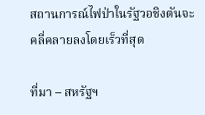สถานการณ์ไฟป่าในรัฐวอชิงตันจะคลี่คลายลงโดยเร็วที่สุด

ที่มา – สหรัฐฯ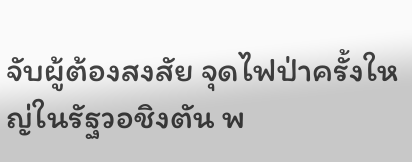จับผู้ต้องสงสัย จุดไฟป่าครั้งใหญ่ในรัฐวอชิงตัน พ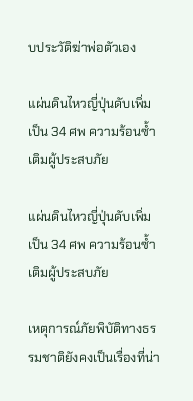บประวัติฆ่าพ่อตัวเอง

แผ่นดินไหวญี่ปุ่นดับเพิ่มเป็น 34 ศพ ความร้อนซ้ำเติมผู้ประสบภัย

แผ่นดินไหวญี่ปุ่นดับเพิ่มเป็น 34 ศพ ความร้อนซ้ำเติมผู้ประสบภัย

เหตุการณ์ภัยพิบัติทางธรรมชาติยังคงเป็นเรื่องที่น่า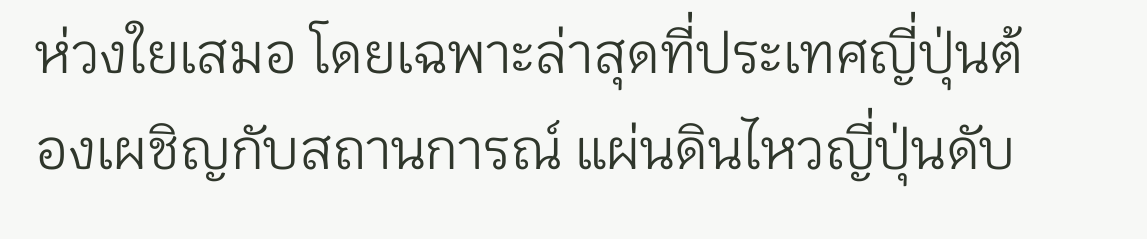ห่วงใยเสมอ โดยเฉพาะล่าสุดที่ประเทศญี่ปุ่นต้องเผชิญกับสถานการณ์ แผ่นดินไหวญี่ปุ่นดับ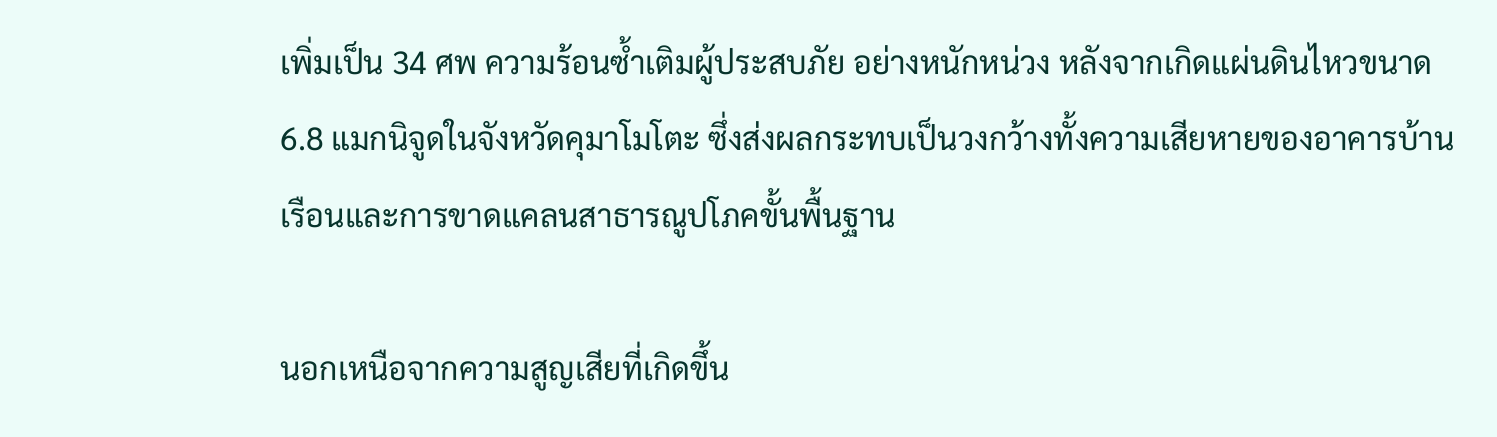เพิ่มเป็น 34 ศพ ความร้อนซ้ำเติมผู้ประสบภัย อย่างหนักหน่วง หลังจากเกิดแผ่นดินไหวขนาด 6.8 แมกนิจูดในจังหวัดคุมาโมโตะ ซึ่งส่งผลกระทบเป็นวงกว้างทั้งความเสียหายของอาคารบ้านเรือนและการขาดแคลนสาธารณูปโภคขั้นพื้นฐาน

นอกเหนือจากความสูญเสียที่เกิดขึ้น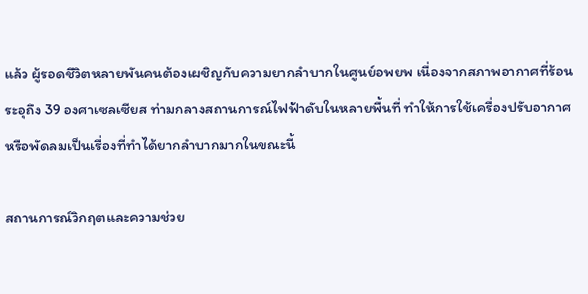แล้ว ผู้รอดชีวิตหลายพันคนต้องเผชิญกับความยากลำบากในศูนย์อพยพ เนื่องจากสภาพอากาศที่ร้อนระอุถึง 39 องศาเซลเซียส ท่ามกลางสถานการณ์ไฟฟ้าดับในหลายพื้นที่ ทำให้การใช้เครื่องปรับอากาศหรือพัดลมเป็นเรื่องที่ทำได้ยากลำบากมากในขณะนี้

สถานการณ์วิกฤตและความช่วย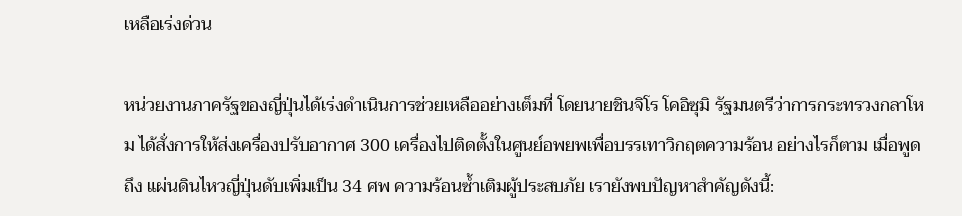เหลือเร่งด่วน

หน่วยงานภาครัฐของญี่ปุ่นได้เร่งดำเนินการช่วยเหลืออย่างเต็มที่ โดยนายชินจิโร โคอิซุมิ รัฐมนตรีว่าการกระทรวงกลาโหม ได้สั่งการให้ส่งเครื่องปรับอากาศ 300 เครื่องไปติดตั้งในศูนย์อพยพเพื่อบรรเทาวิกฤตความร้อน อย่างไรก็ตาม เมื่อพูดถึง แผ่นดินไหวญี่ปุ่นดับเพิ่มเป็น 34 ศพ ความร้อนซ้ำเติมผู้ประสบภัย เรายังพบปัญหาสำคัญดังนี้: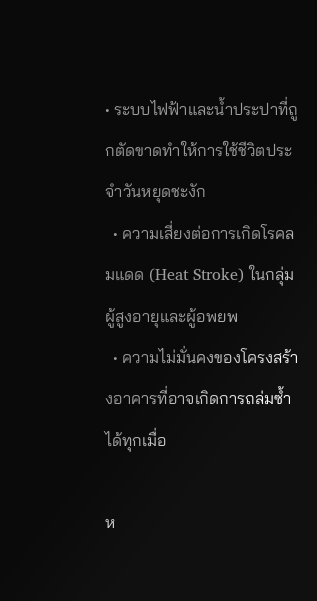• ระบบไฟฟ้าและน้ำประปาที่ถูกตัดขาดทำให้การใช้ชีวิตประจำวันหยุดชะงัก
  • ความเสี่ยงต่อการเกิดโรคลมแดด (Heat Stroke) ในกลุ่มผู้สูงอายุและผู้อพยพ
  • ความไม่มั่นคงของโครงสร้างอาคารที่อาจเกิดการถล่มซ้ำได้ทุกเมื่อ

ห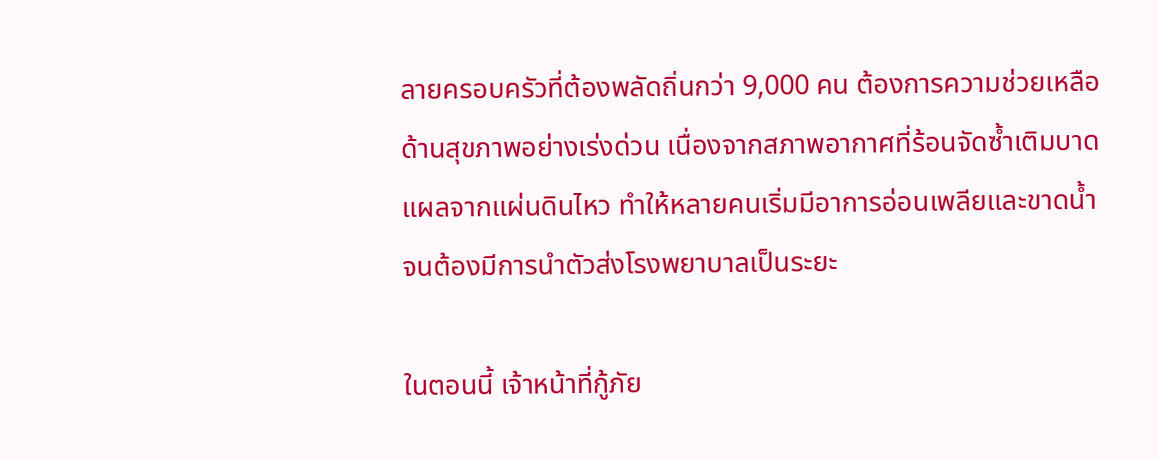ลายครอบครัวที่ต้องพลัดถิ่นกว่า 9,000 คน ต้องการความช่วยเหลือด้านสุขภาพอย่างเร่งด่วน เนื่องจากสภาพอากาศที่ร้อนจัดซ้ำเติมบาดแผลจากแผ่นดินไหว ทำให้หลายคนเริ่มมีอาการอ่อนเพลียและขาดน้ำจนต้องมีการนำตัวส่งโรงพยาบาลเป็นระยะ

ในตอนนี้ เจ้าหน้าที่กู้ภัย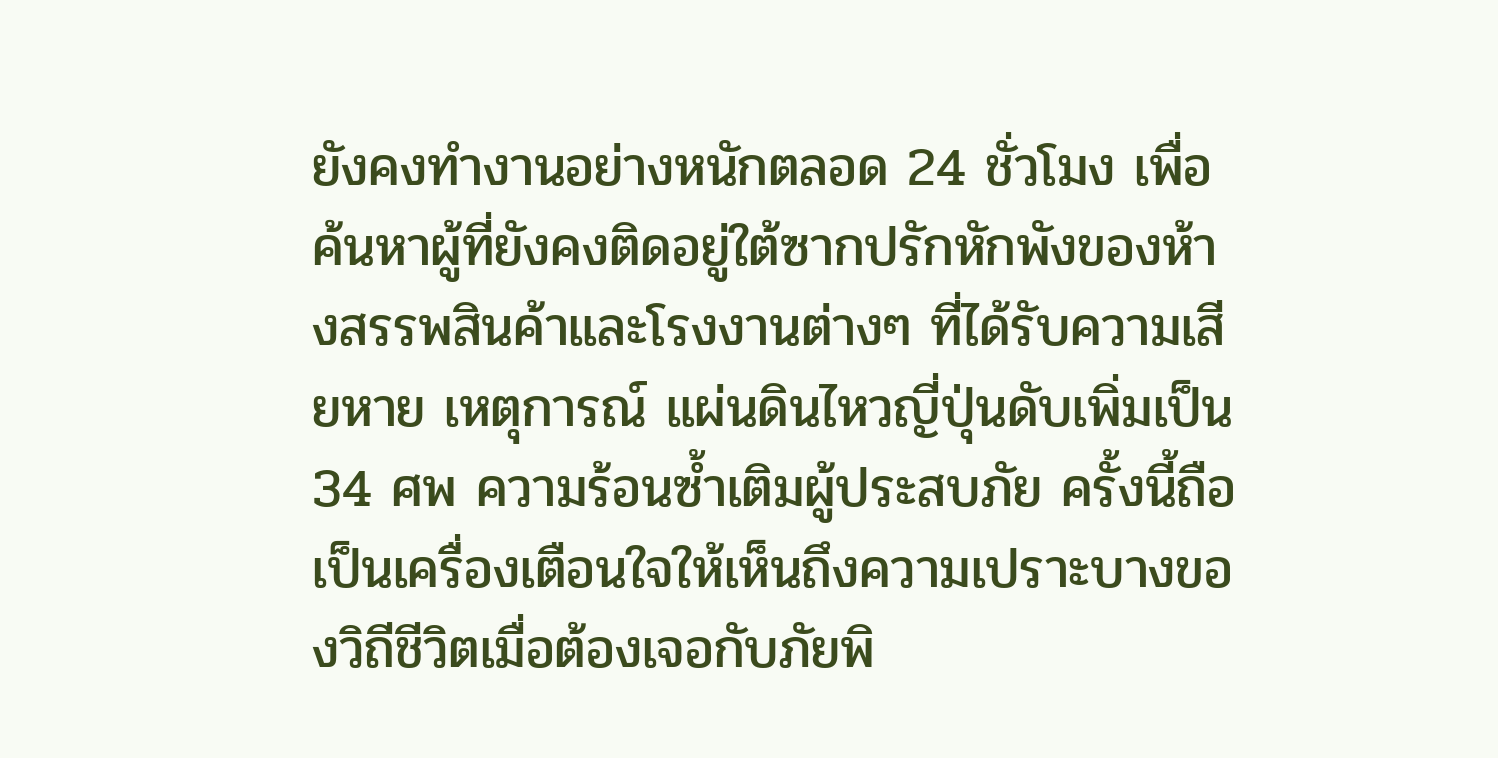ยังคงทำงานอย่างหนักตลอด 24 ชั่วโมง เพื่อค้นหาผู้ที่ยังคงติดอยู่ใต้ซากปรักหักพังของห้างสรรพสินค้าและโรงงานต่างๆ ที่ได้รับความเสียหาย เหตุการณ์ แผ่นดินไหวญี่ปุ่นดับเพิ่มเป็น 34 ศพ ความร้อนซ้ำเติมผู้ประสบภัย ครั้งนี้ถือเป็นเครื่องเตือนใจให้เห็นถึงความเปราะบางของวิถีชีวิตเมื่อต้องเจอกับภัยพิ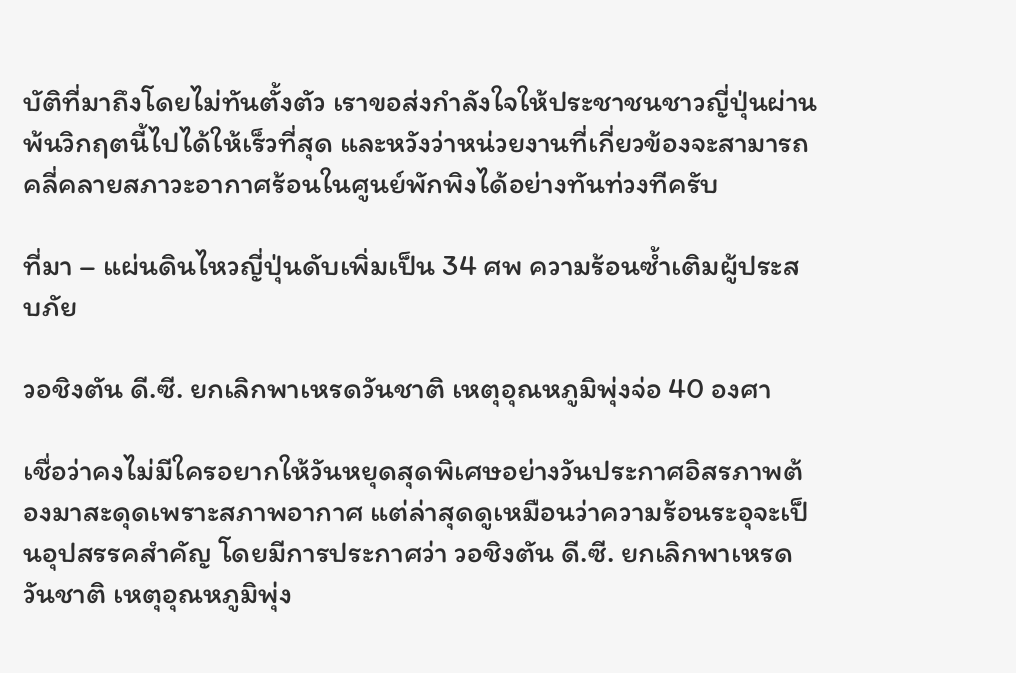บัติที่มาถึงโดยไม่ทันตั้งตัว เราขอส่งกำลังใจให้ประชาชนชาวญี่ปุ่นผ่านพ้นวิกฤตนี้ไปได้ให้เร็วที่สุด และหวังว่าหน่วยงานที่เกี่ยวข้องจะสามารถคลี่คลายสภาวะอากาศร้อนในศูนย์พักพิงได้อย่างทันท่วงทีครับ

ที่มา – แผ่นดินไหวญี่ปุ่นดับเพิ่มเป็น 34 ศพ ความร้อนซ้ำเติมผู้ประสบภัย

วอชิงตัน ดี.ซี. ยกเลิกพาเหรดวันชาติ เหตุอุณหภูมิพุ่งจ่อ 40 องศา

เชื่อว่าคงไม่มีใครอยากให้วันหยุดสุดพิเศษอย่างวันประกาศอิสรภาพต้องมาสะดุดเพราะสภาพอากาศ แต่ล่าสุดดูเหมือนว่าความร้อนระอุจะเป็นอุปสรรคสำคัญ โดยมีการประกาศว่า วอชิงตัน ดี.ซี. ยกเลิกพาเหรดวันชาติ เหตุอุณหภูมิพุ่ง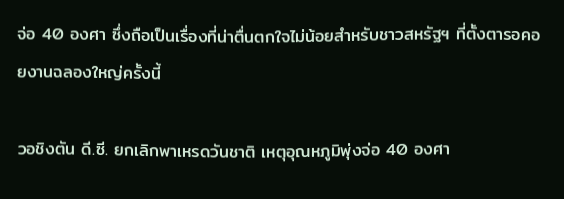จ่อ 40 องศา ซึ่งถือเป็นเรื่องที่น่าตื่นตกใจไม่น้อยสำหรับชาวสหรัฐฯ ที่ตั้งตารอคอยงานฉลองใหญ่ครั้งนี้

วอชิงตัน ดี.ซี. ยกเลิกพาเหรดวันชาติ เหตุอุณหภูมิพุ่งจ่อ 40 องศา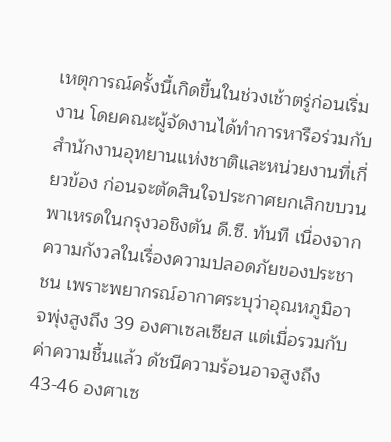เหตุการณ์ครั้งนี้เกิดขึ้นในช่วงเช้าตรู่ก่อนเริ่มงาน โดยคณะผู้จัดงานได้ทำการหารือร่วมกับสำนักงานอุทยานแห่งชาติและหน่วยงานที่เกี่ยวข้อง ก่อนจะตัดสินใจประกาศยกเลิกขบวนพาเหรดในกรุงวอชิงตัน ดี.ซี. ทันที เนื่องจากความกังวลในเรื่องความปลอดภัยของประชาชน เพราะพยากรณ์อากาศระบุว่าอุณหภูมิอาจพุ่งสูงถึง 39 องศาเซลเซียส แต่เมื่อรวมกับค่าความชื้นแล้ว ดัชนีความร้อนอาจสูงถึง 43-46 องศาเซ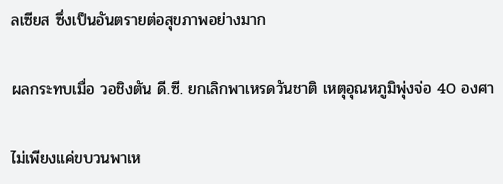ลเซียส ซึ่งเป็นอันตรายต่อสุขภาพอย่างมาก

ผลกระทบเมื่อ วอชิงตัน ดี.ซี. ยกเลิกพาเหรดวันชาติ เหตุอุณหภูมิพุ่งจ่อ 40 องศา

ไม่เพียงแค่ขบวนพาเห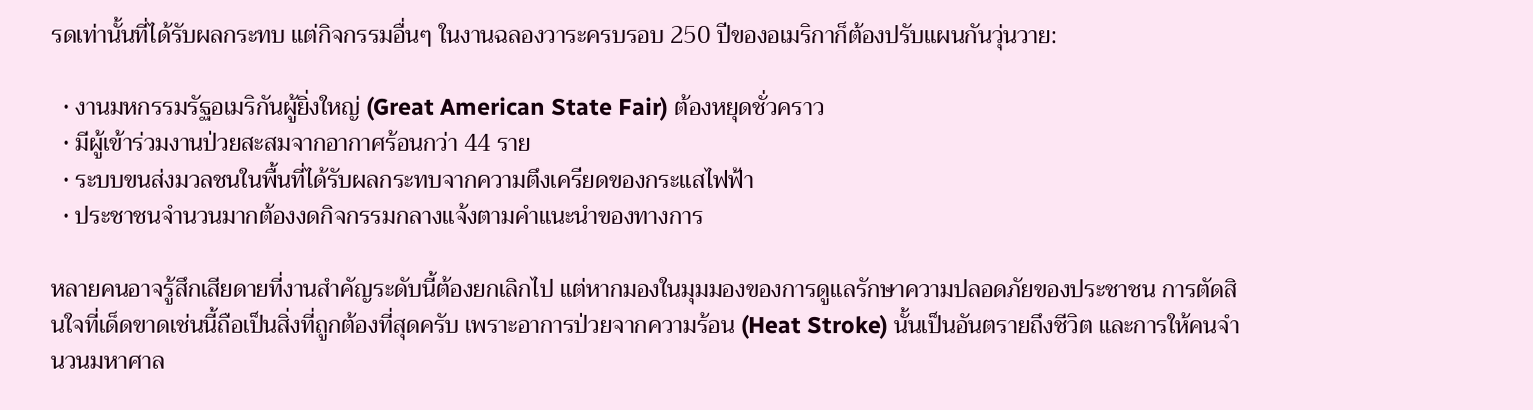รดเท่านั้นที่ได้รับผลกระทบ แต่กิจกรรมอื่นๆ ในงานฉลองวาระครบรอบ 250 ปีของอเมริกาก็ต้องปรับแผนกันวุ่นวาย:

  • งานมหกรรมรัฐอเมริกันผู้ยิ่งใหญ่ (Great American State Fair) ต้องหยุดชั่วคราว
  • มีผู้เข้าร่วมงานป่วยสะสมจากอากาศร้อนกว่า 44 ราย
  • ระบบขนส่งมวลชนในพื้นที่ได้รับผลกระทบจากความตึงเครียดของกระแสไฟฟ้า
  • ประชาชนจำนวนมากต้องงดกิจกรรมกลางแจ้งตามคำแนะนำของทางการ

หลายคนอาจรู้สึกเสียดายที่งานสำคัญระดับนี้ต้องยกเลิกไป แต่หากมองในมุมมองของการดูแลรักษาความปลอดภัยของประชาชน การตัดสินใจที่เด็ดขาดเช่นนี้ถือเป็นสิ่งที่ถูกต้องที่สุดครับ เพราะอาการป่วยจากความร้อน (Heat Stroke) นั้นเป็นอันตรายถึงชีวิต และการให้คนจำนวนมหาศาล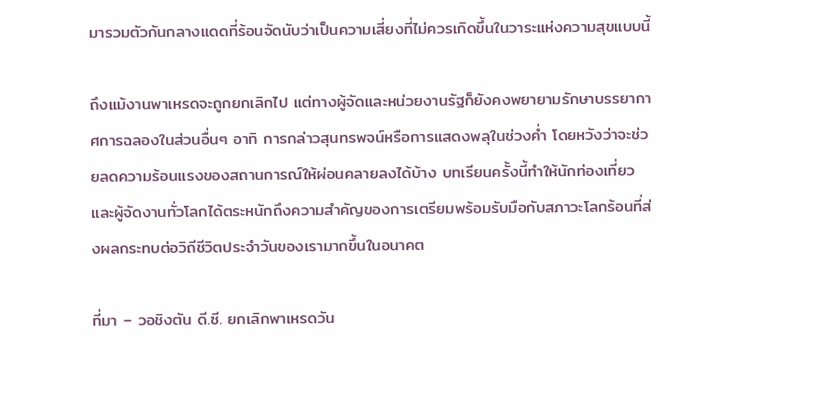มารวมตัวกันกลางแดดที่ร้อนจัดนับว่าเป็นความเสี่ยงที่ไม่ควรเกิดขึ้นในวาระแห่งความสุขแบบนี้

ถึงแม้งานพาเหรดจะถูกยกเลิกไป แต่ทางผู้จัดและหน่วยงานรัฐก็ยังคงพยายามรักษาบรรยากาศการฉลองในส่วนอื่นๆ อาทิ การกล่าวสุนทรพจน์หรือการแสดงพลุในช่วงค่ำ โดยหวังว่าจะช่วยลดความร้อนแรงของสถานการณ์ให้ผ่อนคลายลงได้บ้าง บทเรียนครั้งนี้ทำให้นักท่องเที่ยวและผู้จัดงานทั่วโลกได้ตระหนักถึงความสำคัญของการเตรียมพร้อมรับมือกับสภาวะโลกร้อนที่ส่งผลกระทบต่อวิถีชีวิตประจำวันของเรามากขึ้นในอนาคต

ที่มา – วอชิงตัน ดี.ซี. ยกเลิกพาเหรดวัน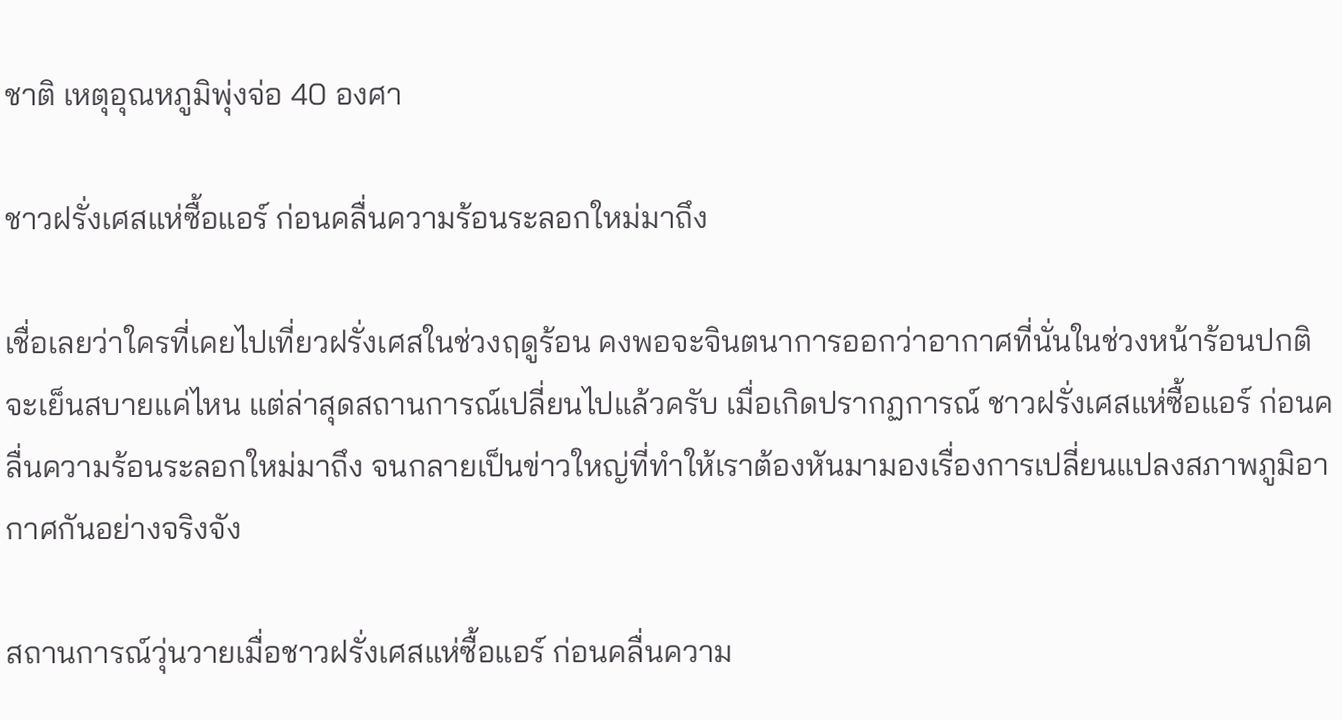ชาติ เหตุอุณหภูมิพุ่งจ่อ 40 องศา

ชาวฝรั่งเศสแห่ซื้อแอร์ ก่อนคลื่นความร้อนระลอกใหม่มาถึง

เชื่อเลยว่าใครที่เคยไปเที่ยวฝรั่งเศสในช่วงฤดูร้อน คงพอจะจินตนาการออกว่าอากาศที่นั่นในช่วงหน้าร้อนปกติจะเย็นสบายแค่ไหน แต่ล่าสุดสถานการณ์เปลี่ยนไปแล้วครับ เมื่อเกิดปรากฏการณ์ ชาวฝรั่งเศสแห่ซื้อแอร์ ก่อนคลื่นความร้อนระลอกใหม่มาถึง จนกลายเป็นข่าวใหญ่ที่ทำให้เราต้องหันมามองเรื่องการเปลี่ยนแปลงสภาพภูมิอากาศกันอย่างจริงจัง

สถานการณ์วุ่นวายเมื่อชาวฝรั่งเศสแห่ซื้อแอร์ ก่อนคลื่นความ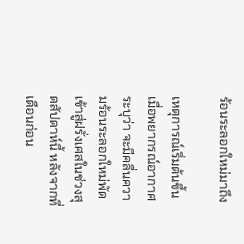ร้อนระลอกใหม่มาถึง

เหตุการณ์เริ่มต้นขึ้นเมื่อพยากรณ์อากาศระบุว่า จะมีคลื่นความร้อนระลอกใหม่พัดเข้าสู่ฝรั่งเศสในช่วงสุดสัปดาห์นี้ หลังจากที่เดือนก่อน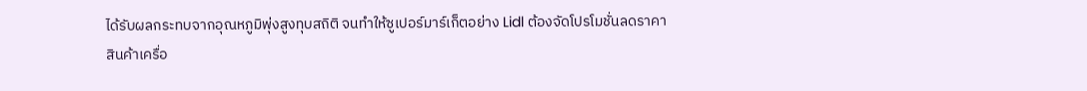ได้รับผลกระทบจากอุณหภูมิพุ่งสูงทุบสถิติ จนทำให้ซูเปอร์มาร์เก็ตอย่าง Lidl ต้องจัดโปรโมชั่นลดราคาสินค้าเครื่อ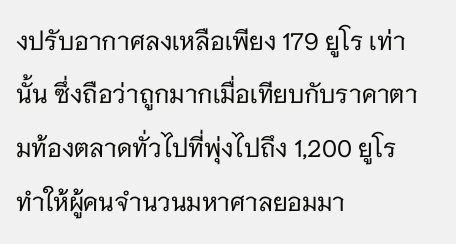งปรับอากาศลงเหลือเพียง 179 ยูโร เท่านั้น ซึ่งถือว่าถูกมากเมื่อเทียบกับราคาตามท้องตลาดทั่วไปที่พุ่งไปถึง 1,200 ยูโร ทำให้ผู้คนจำนวนมหาศาลยอมมา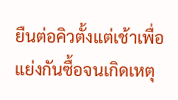ยืนต่อคิวตั้งแต่เช้าเพื่อแย่งกันซื้อจนเกิดเหตุ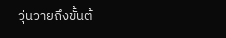วุ่นวายถึงขั้นต้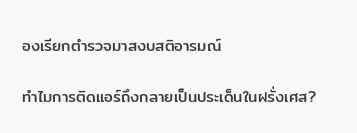องเรียกตำรวจมาสงบสติอารมณ์

ทำไมการติดแอร์ถึงกลายเป็นประเด็นในฝรั่งเศส?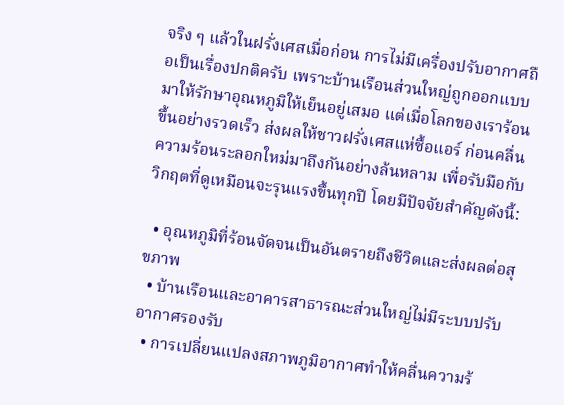จริง ๆ แล้วในฝรั่งเศสเมื่อก่อน การไม่มีเครื่องปรับอากาศถือเป็นเรื่องปกติครับ เพราะบ้านเรือนส่วนใหญ่ถูกออกแบบมาให้รักษาอุณหภูมิให้เย็นอยู่เสมอ แต่เมื่อโลกของเราร้อนขึ้นอย่างรวดเร็ว ส่งผลให้ชาวฝรั่งเศสแห่ซื้อแอร์ ก่อนคลื่นความร้อนระลอกใหม่มาถึงกันอย่างล้นหลาม เพื่อรับมือกับวิกฤตที่ดูเหมือนจะรุนแรงขึ้นทุกปี โดยมีปัจจัยสำคัญดังนี้:

  • อุณหภูมิที่ร้อนจัดจนเป็นอันตรายถึงชีวิตและส่งผลต่อสุขภาพ
  • บ้านเรือนและอาคารสาธารณะส่วนใหญ่ไม่มีระบบปรับอากาศรองรับ
  • การเปลี่ยนแปลงสภาพภูมิอากาศทำให้คลื่นความร้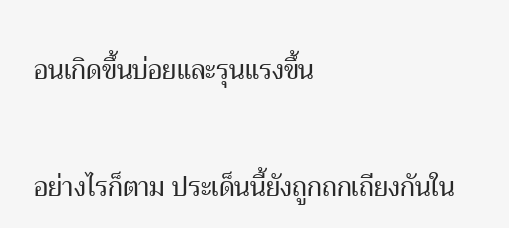อนเกิดขึ้นบ่อยและรุนแรงขึ้น

อย่างไรก็ตาม ประเด็นนี้ยังถูกถกเถียงกันใน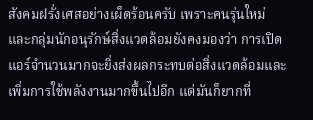สังคมฝรั่งเศสอย่างเผ็ดร้อนครับ เพราะคนรุ่นใหม่และกลุ่มนักอนุรักษ์สิ่งแวดล้อมยังคงมองว่า การเปิดแอร์จำนวนมากจะยิ่งส่งผลกระทบต่อสิ่งแวดล้อมและเพิ่มการใช้พลังงานมากขึ้นไปอีก แต่มันก็ยากที่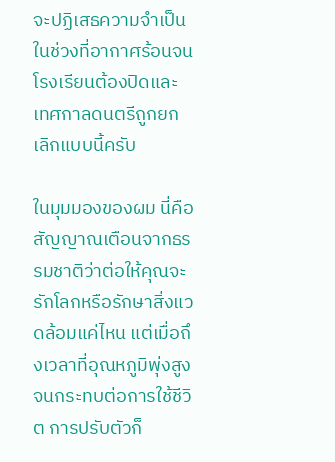จะปฏิเสธความจำเป็นในช่วงที่อากาศร้อนจนโรงเรียนต้องปิดและเทศกาลดนตรีถูกยกเลิกแบบนี้ครับ

ในมุมมองของผม นี่คือสัญญาณเตือนจากธรรมชาติว่าต่อให้คุณจะรักโลกหรือรักษาสิ่งแวดล้อมแค่ไหน แต่เมื่อถึงเวลาที่อุณหภูมิพุ่งสูงจนกระทบต่อการใช้ชีวิต การปรับตัวก็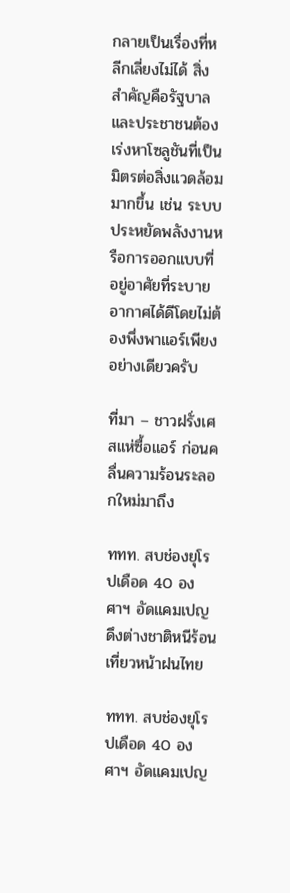กลายเป็นเรื่องที่หลีกเลี่ยงไม่ได้ สิ่งสำคัญคือรัฐบาลและประชาชนต้องเร่งหาโซลูชันที่เป็นมิตรต่อสิ่งแวดล้อมมากขึ้น เช่น ระบบประหยัดพลังงานหรือการออกแบบที่อยู่อาศัยที่ระบายอากาศได้ดีโดยไม่ต้องพึ่งพาแอร์เพียงอย่างเดียวครับ

ที่มา – ชาวฝรั่งเศสแห่ซื้อแอร์ ก่อนคลื่นความร้อนระลอกใหม่มาถึง

ททท. สบช่องยุโรปเดือด 40 องศาฯ อัดแคมเปญดึงต่างชาติหนีร้อนเที่ยวหน้าฝนไทย

ททท. สบช่องยุโรปเดือด 40 องศาฯ อัดแคมเปญ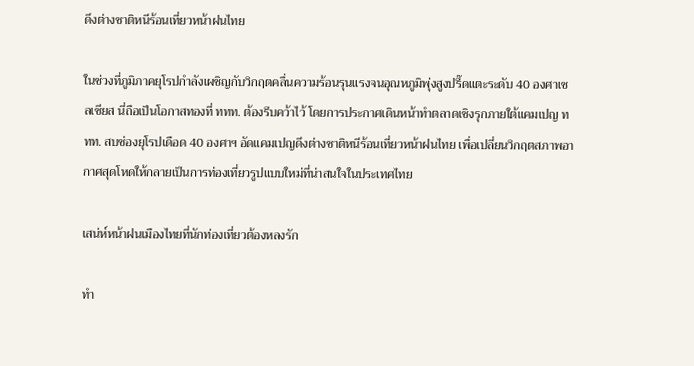ดึงต่างชาติหนีร้อนเที่ยวหน้าฝนไทย

ในช่วงที่ภูมิภาคยุโรปกำลังเผชิญกับวิกฤตคลื่นความร้อนรุนแรงจนอุณหภูมิพุ่งสูงปรี๊ดแตะระดับ 40 องศาเซลเซียส นี่ถือเป็นโอกาสทองที่ ททท. ต้องรีบคว้าไว้ โดยการประกาศเดินหน้าทำตลาดเชิงรุกภายใต้แคมเปญ ททท. สบช่องยุโรปเดือด 40 องศาฯ อัดแคมเปญดึงต่างชาติหนีร้อนเที่ยวหน้าฝนไทย เพื่อเปลี่ยนวิกฤตสภาพอากาศสุดโหดให้กลายเป็นการท่องเที่ยวรูปแบบใหม่ที่น่าสนใจในประเทศไทย

เสน่ห์หน้าฝนเมืองไทยที่นักท่องเที่ยวต้องหลงรัก

ทำ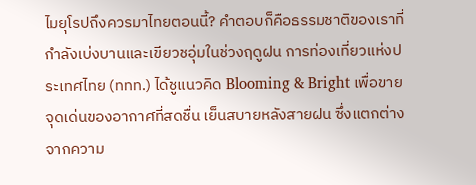ไมยุโรปถึงควรมาไทยตอนนี้? คำตอบก็คือธรรมชาติของเราที่กำลังเบ่งบานและเขียวชอุ่มในช่วงฤดูฝน การท่องเที่ยวแห่งประเทศไทย (ททท.) ได้ชูแนวคิด Blooming & Bright เพื่อขายจุดเด่นของอากาศที่สดชื่น เย็นสบายหลังสายฝน ซึ่งแตกต่างจากความ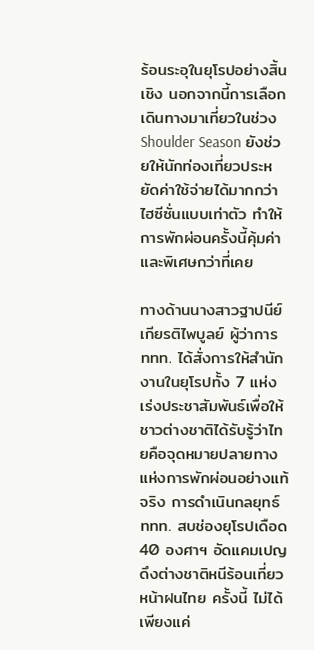ร้อนระอุในยุโรปอย่างสิ้นเชิง นอกจากนี้การเลือกเดินทางมาเที่ยวในช่วง Shoulder Season ยังช่วยให้นักท่องเที่ยวประหยัดค่าใช้จ่ายได้มากกว่าไฮซีซั่นแบบเท่าตัว ทำให้การพักผ่อนครั้งนี้คุ้มค่าและพิเศษกว่าที่เคย

ทางด้านนางสาวฐาปนีย์ เกียรติไพบูลย์ ผู้ว่าการ ททท. ได้สั่งการให้สำนักงานในยุโรปทั้ง 7 แห่ง เร่งประชาสัมพันธ์เพื่อให้ชาวต่างชาติได้รับรู้ว่าไทยคือจุดหมายปลายทางแห่งการพักผ่อนอย่างแท้จริง การดำเนินกลยุทธ์ ททท. สบช่องยุโรปเดือด 40 องศาฯ อัดแคมเปญดึงต่างชาติหนีร้อนเที่ยวหน้าฝนไทย ครั้งนี้ ไม่ได้เพียงแค่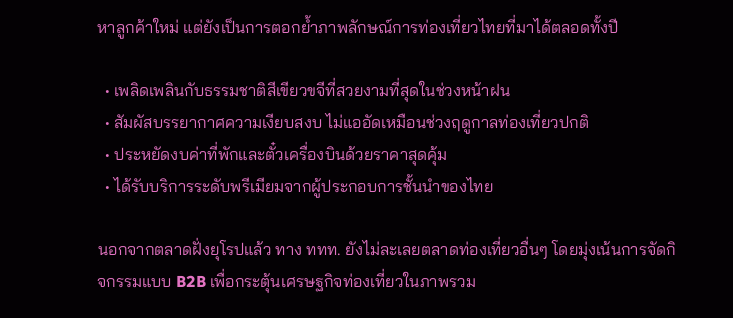หาลูกค้าใหม่ แต่ยังเป็นการตอกย้ำภาพลักษณ์การท่องเที่ยวไทยที่มาได้ตลอดทั้งปี

  • เพลิดเพลินกับธรรมชาติสีเขียวขจีที่สวยงามที่สุดในช่วงหน้าฝน
  • สัมผัสบรรยากาศความเงียบสงบ ไม่แออัดเหมือนช่วงฤดูกาลท่องเที่ยวปกติ
  • ประหยัดงบค่าที่พักและตั๋วเครื่องบินด้วยราคาสุดคุ้ม
  • ได้รับบริการระดับพรีเมียมจากผู้ประกอบการชั้นนำของไทย

นอกจากตลาดฝั่งยุโรปแล้ว ทาง ททท. ยังไม่ละเลยตลาดท่องเที่ยวอื่นๆ โดยมุ่งเน้นการจัดกิจกรรมแบบ B2B เพื่อกระตุ้นเศรษฐกิจท่องเที่ยวในภาพรวม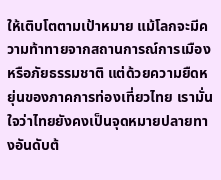ให้เติบโตตามเป้าหมาย แม้โลกจะมีความท้าทายจากสถานการณ์การเมืองหรือภัยธรรมชาติ แต่ด้วยความยืดหยุ่นของภาคการท่องเที่ยวไทย เรามั่นใจว่าไทยยังคงเป็นจุดหมายปลายทางอันดับต้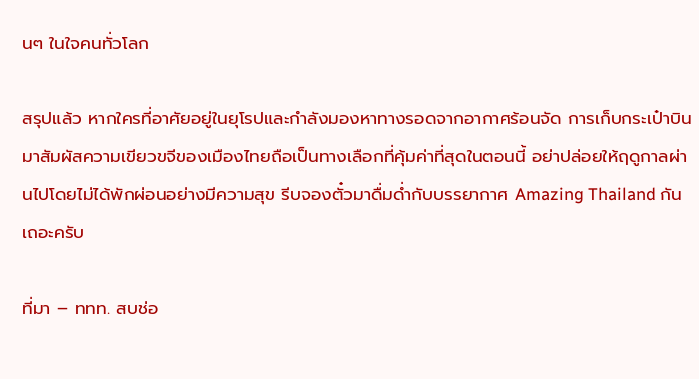นๆ ในใจคนทั่วโลก

สรุปแล้ว หากใครที่อาศัยอยู่ในยุโรปและกำลังมองหาทางรอดจากอากาศร้อนจัด การเก็บกระเป๋าบินมาสัมผัสความเขียวขจีของเมืองไทยถือเป็นทางเลือกที่คุ้มค่าที่สุดในตอนนี้ อย่าปล่อยให้ฤดูกาลผ่านไปโดยไม่ได้พักผ่อนอย่างมีความสุข รีบจองตั๋วมาดื่มด่ำกับบรรยากาศ Amazing Thailand กันเถอะครับ

ที่มา – ททท. สบช่อ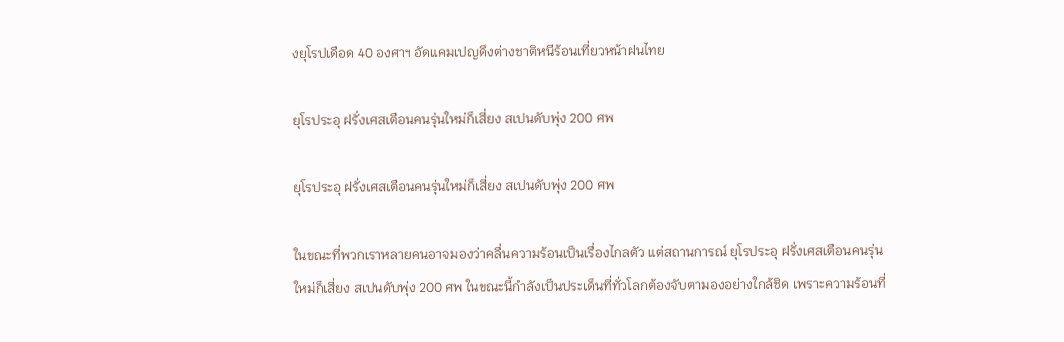งยุโรปเดือด 40 องศาฯ อัดแคมเปญดึงต่างชาติหนีร้อนเที่ยวหน้าฝนไทย

ยุโรประอุ ฝรั่งเศสเตือนคนรุ่นใหม่ก็เสี่ยง สเปนดับพุ่ง 200 ศพ

ยุโรประอุ ฝรั่งเศสเตือนคนรุ่นใหม่ก็เสี่ยง สเปนดับพุ่ง 200 ศพ

ในขณะที่พวกเราหลายคนอาจมองว่าคลื่นความร้อนเป็นเรื่องไกลตัว แต่สถานการณ์ ยุโรประอุ ฝรั่งเศสเตือนคนรุ่นใหม่ก็เสี่ยง สเปนดับพุ่ง 200 ศพ ในขณะนี้กำลังเป็นประเด็นที่ทั่วโลกต้องจับตามองอย่างใกล้ชิด เพราะความร้อนที่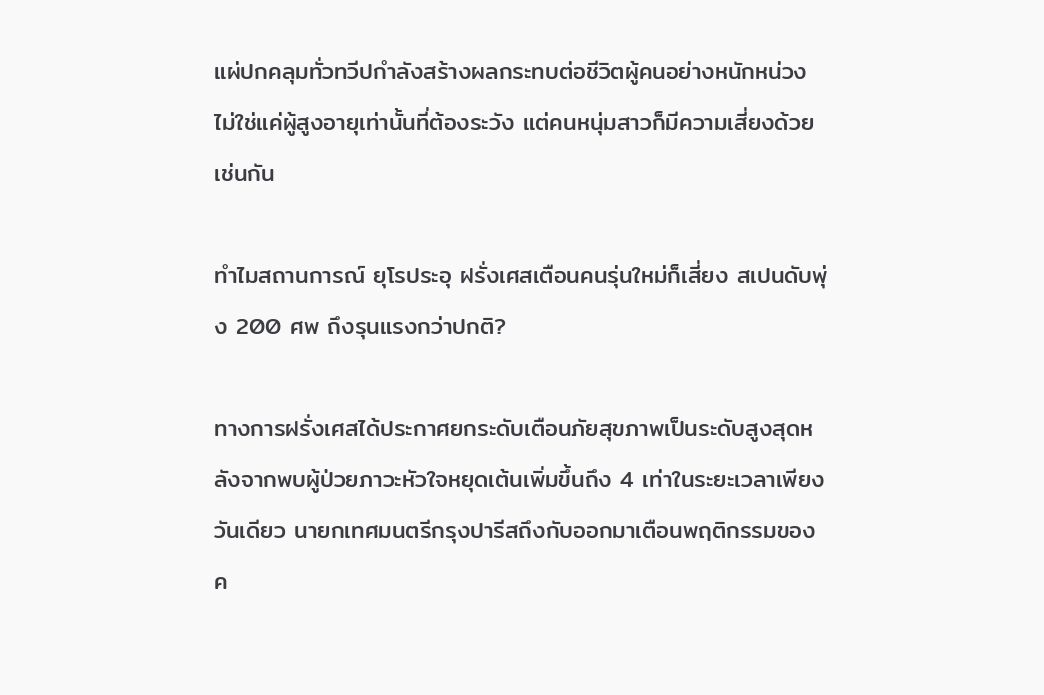แผ่ปกคลุมทั่วทวีปกำลังสร้างผลกระทบต่อชีวิตผู้คนอย่างหนักหน่วง ไม่ใช่แค่ผู้สูงอายุเท่านั้นที่ต้องระวัง แต่คนหนุ่มสาวก็มีความเสี่ยงด้วยเช่นกัน

ทำไมสถานการณ์ ยุโรประอุ ฝรั่งเศสเตือนคนรุ่นใหม่ก็เสี่ยง สเปนดับพุ่ง 200 ศพ ถึงรุนแรงกว่าปกติ?

ทางการฝรั่งเศสได้ประกาศยกระดับเตือนภัยสุขภาพเป็นระดับสูงสุดหลังจากพบผู้ป่วยภาวะหัวใจหยุดเต้นเพิ่มขึ้นถึง 4 เท่าในระยะเวลาเพียงวันเดียว นายกเทศมนตรีกรุงปารีสถึงกับออกมาเตือนพฤติกรรมของค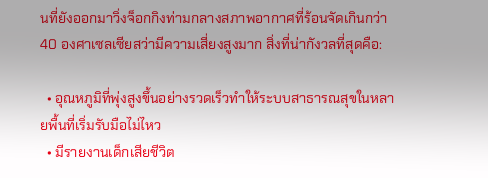นที่ยังออกมาวิ่งจ็อกกิงท่ามกลางสภาพอากาศที่ร้อนจัดเกินกว่า 40 องศาเซลเซียสว่ามีความเสี่ยงสูงมาก สิ่งที่น่ากังวลที่สุดคือ:

  • อุณหภูมิที่พุ่งสูงขึ้นอย่างรวดเร็วทำให้ระบบสาธารณสุขในหลายพื้นที่เริ่มรับมือไม่ไหว
  • มีรายงานเด็กเสียชีวิต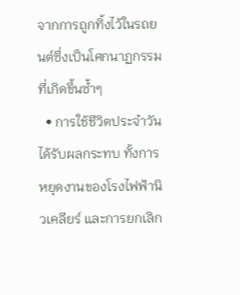จากการถูกทิ้งไว้ในรถยนต์ซึ่งเป็นโศกนาฏกรรมที่เกิดขึ้นซ้ำๆ
  • การใช้ชีวิตประจำวันได้รับผลกระทบ ทั้งการหยุดงานของโรงไฟฟ้านิวเคลียร์ และการยกเลิก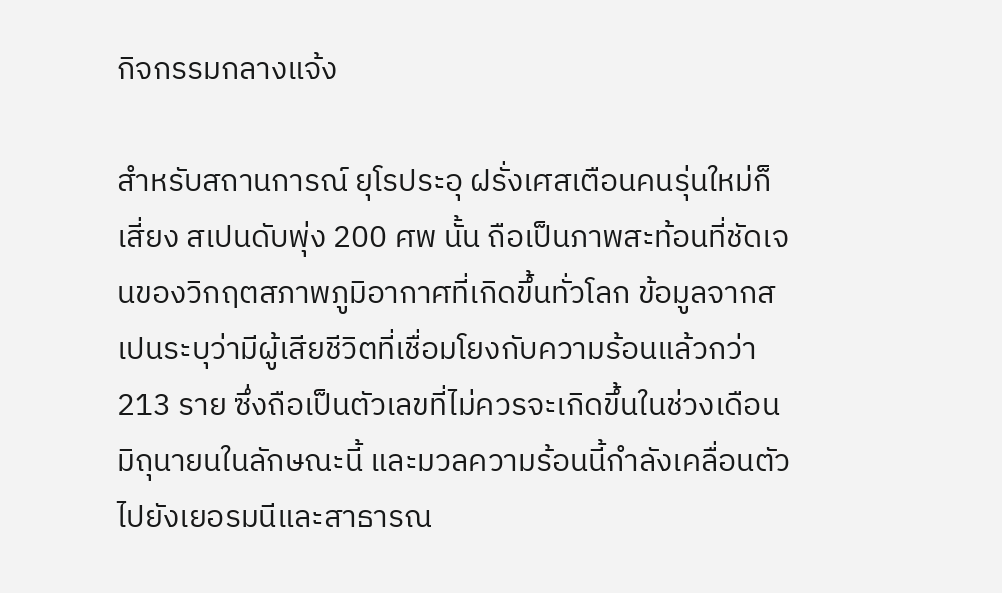กิจกรรมกลางแจ้ง

สำหรับสถานการณ์ ยุโรประอุ ฝรั่งเศสเตือนคนรุ่นใหม่ก็เสี่ยง สเปนดับพุ่ง 200 ศพ นั้น ถือเป็นภาพสะท้อนที่ชัดเจนของวิกฤตสภาพภูมิอากาศที่เกิดขึ้นทั่วโลก ข้อมูลจากสเปนระบุว่ามีผู้เสียชีวิตที่เชื่อมโยงกับความร้อนแล้วกว่า 213 ราย ซึ่งถือเป็นตัวเลขที่ไม่ควรจะเกิดขึ้นในช่วงเดือนมิถุนายนในลักษณะนี้ และมวลความร้อนนี้กำลังเคลื่อนตัวไปยังเยอรมนีและสาธารณ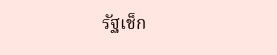รัฐเช็ก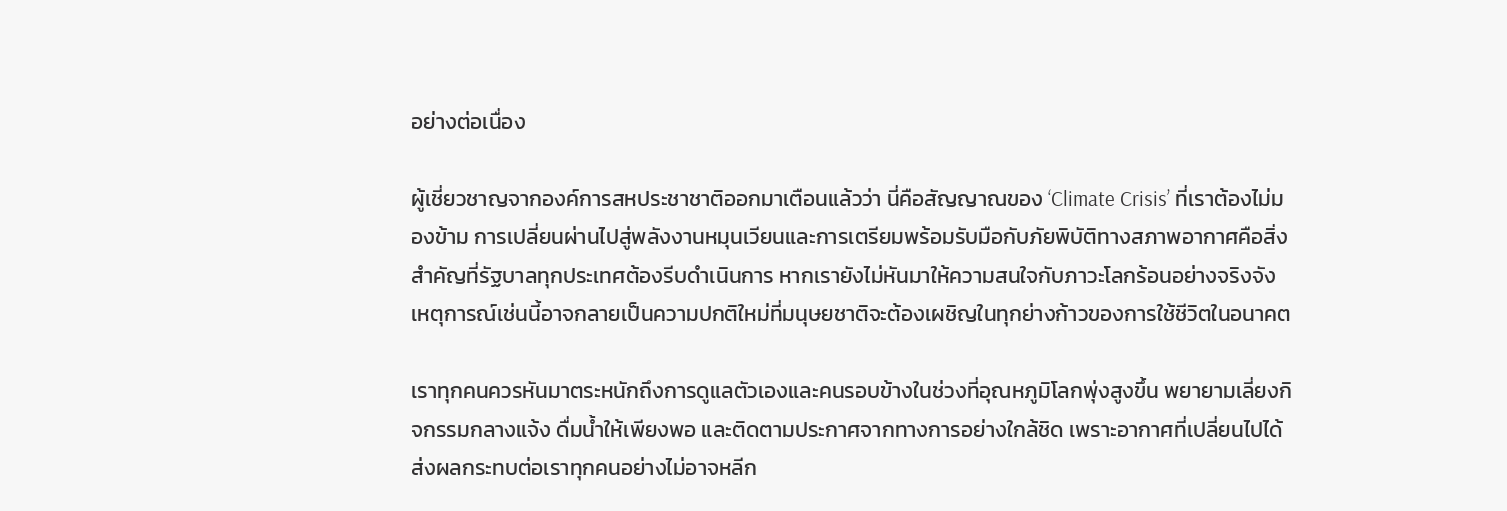อย่างต่อเนื่อง

ผู้เชี่ยวชาญจากองค์การสหประชาชาติออกมาเตือนแล้วว่า นี่คือสัญญาณของ ‘Climate Crisis’ ที่เราต้องไม่มองข้าม การเปลี่ยนผ่านไปสู่พลังงานหมุนเวียนและการเตรียมพร้อมรับมือกับภัยพิบัติทางสภาพอากาศคือสิ่งสำคัญที่รัฐบาลทุกประเทศต้องรีบดำเนินการ หากเรายังไม่หันมาให้ความสนใจกับภาวะโลกร้อนอย่างจริงจัง เหตุการณ์เช่นนี้อาจกลายเป็นความปกติใหม่ที่มนุษยชาติจะต้องเผชิญในทุกย่างก้าวของการใช้ชีวิตในอนาคต

เราทุกคนควรหันมาตระหนักถึงการดูแลตัวเองและคนรอบข้างในช่วงที่อุณหภูมิโลกพุ่งสูงขึ้น พยายามเลี่ยงกิจกรรมกลางแจ้ง ดื่มน้ำให้เพียงพอ และติดตามประกาศจากทางการอย่างใกล้ชิด เพราะอากาศที่เปลี่ยนไปได้ส่งผลกระทบต่อเราทุกคนอย่างไม่อาจหลีก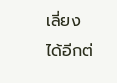เลี่ยงได้อีกต่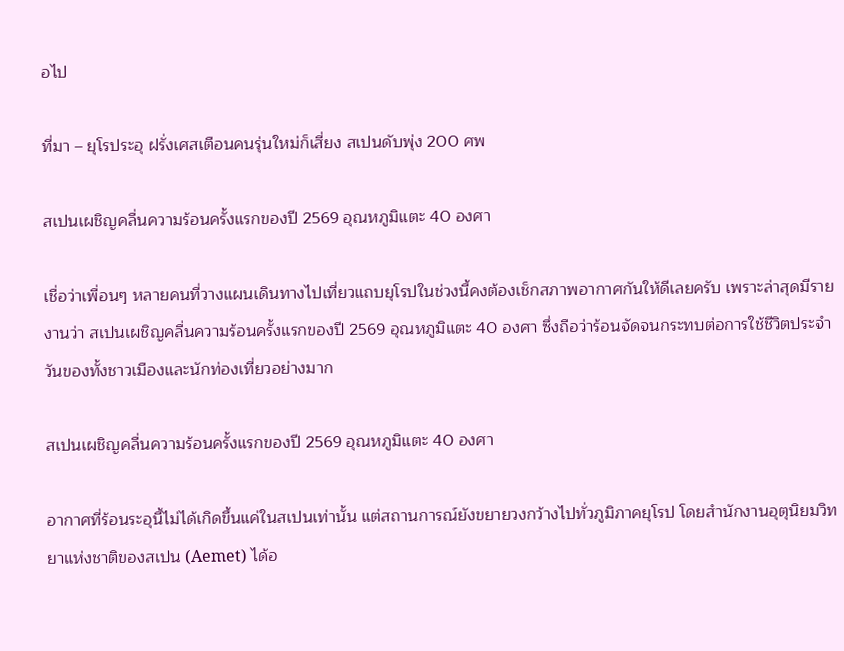อไป

ที่มา – ยุโรประอุ ฝรั่งเศสเตือนคนรุ่นใหม่ก็เสี่ยง สเปนดับพุ่ง 200 ศพ

สเปนเผชิญคลื่นความร้อนครั้งแรกของปี 2569 อุณหภูมิแตะ 40 องศา

เชื่อว่าเพื่อนๆ หลายคนที่วางแผนเดินทางไปเที่ยวแถบยุโรปในช่วงนี้คงต้องเช็กสภาพอากาศกันให้ดีเลยครับ เพราะล่าสุดมีรายงานว่า สเปนเผชิญคลื่นความร้อนครั้งแรกของปี 2569 อุณหภูมิแตะ 40 องศา ซึ่งถือว่าร้อนจัดจนกระทบต่อการใช้ชีวิตประจำวันของทั้งชาวเมืองและนักท่องเที่ยวอย่างมาก

สเปนเผชิญคลื่นความร้อนครั้งแรกของปี 2569 อุณหภูมิแตะ 40 องศา

อากาศที่ร้อนระอุนี้ไม่ได้เกิดขึ้นแค่ในสเปนเท่านั้น แต่สถานการณ์ยังขยายวงกว้างไปทั่วภูมิภาคยุโรป โดยสำนักงานอุตุนิยมวิทยาแห่งชาติของสเปน (Aemet) ได้อ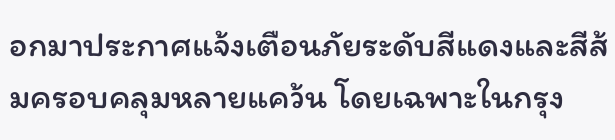อกมาประกาศแจ้งเตือนภัยระดับสีแดงและสีส้มครอบคลุมหลายแคว้น โดยเฉพาะในกรุง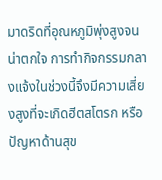มาดริดที่อุณหภูมิพุ่งสูงจนน่าตกใจ การทำกิจกรรมกลางแจ้งในช่วงนี้จึงมีความเสี่ยงสูงที่จะเกิดฮีตสโตรก หรือปัญหาด้านสุข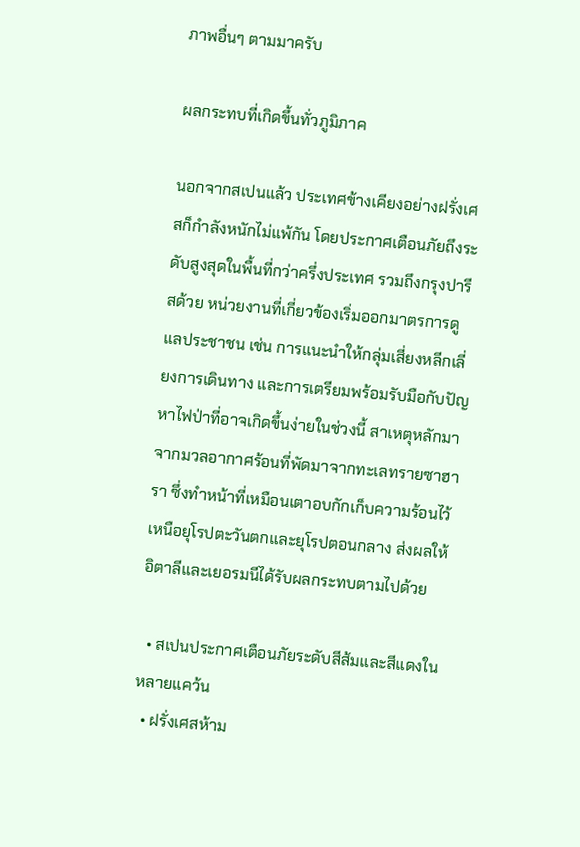ภาพอื่นๆ ตามมาครับ

ผลกระทบที่เกิดขึ้นทั่วภูมิภาค

นอกจากสเปนแล้ว ประเทศข้างเคียงอย่างฝรั่งเศสก็กำลังหนักไม่แพ้กัน โดยประกาศเตือนภัยถึงระดับสูงสุดในพื้นที่กว่าครึ่งประเทศ รวมถึงกรุงปารีสด้วย หน่วยงานที่เกี่ยวข้องเริ่มออกมาตรการดูแลประชาชน เช่น การแนะนำให้กลุ่มเสี่ยงหลีกเลี่ยงการเดินทาง และการเตรียมพร้อมรับมือกับปัญหาไฟป่าที่อาจเกิดขึ้นง่ายในช่วงนี้ สาเหตุหลักมาจากมวลอากาศร้อนที่พัดมาจากทะเลทรายซาฮารา ซึ่งทำหน้าที่เหมือนเตาอบกักเก็บความร้อนไว้เหนือยุโรปตะวันตกและยุโรปตอนกลาง ส่งผลให้อิตาลีและเยอรมนีได้รับผลกระทบตามไปด้วย

  • สเปนประกาศเตือนภัยระดับสีส้มและสีแดงในหลายแคว้น
  • ฝรั่งเศสห้าม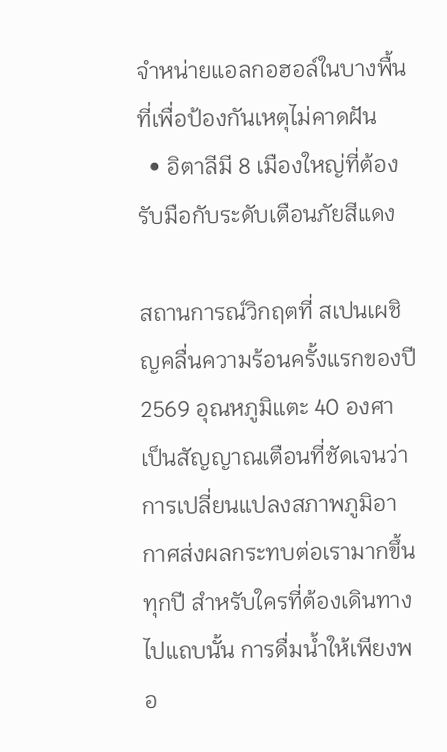จำหน่ายแอลกอฮอล์ในบางพื้นที่เพื่อป้องกันเหตุไม่คาดฝัน
  • อิตาลีมี 8 เมืองใหญ่ที่ต้องรับมือกับระดับเตือนภัยสีแดง

สถานการณ์วิกฤตที่ สเปนเผชิญคลื่นความร้อนครั้งแรกของปี 2569 อุณหภูมิแตะ 40 องศา เป็นสัญญาณเตือนที่ชัดเจนว่าการเปลี่ยนแปลงสภาพภูมิอากาศส่งผลกระทบต่อเรามากขึ้นทุกปี สำหรับใครที่ต้องเดินทางไปแถบนั้น การดื่มน้ำให้เพียงพอ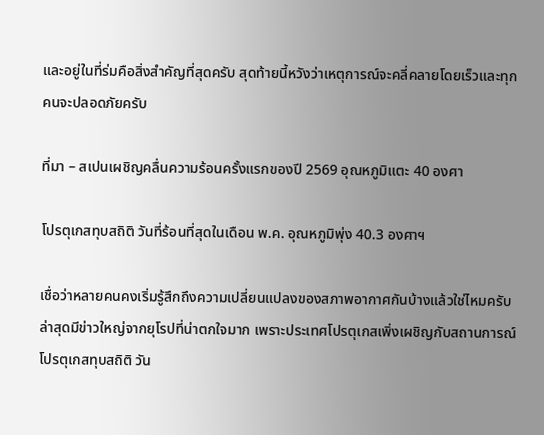และอยู่ในที่ร่มคือสิ่งสำคัญที่สุดครับ สุดท้ายนี้หวังว่าเหตุการณ์จะคลี่คลายโดยเร็วและทุกคนจะปลอดภัยครับ

ที่มา – สเปนเผชิญคลื่นความร้อนครั้งแรกของปี 2569 อุณหภูมิแตะ 40 องศา

โปรตุเกสทุบสถิติ วันที่ร้อนที่สุดในเดือน พ.ค. อุณหภูมิพุ่ง 40.3 องศาฯ

เชื่อว่าหลายคนคงเริ่มรู้สึกถึงความเปลี่ยนแปลงของสภาพอากาศกันบ้างแล้วใช่ไหมครับ ล่าสุดมีข่าวใหญ่จากยุโรปที่น่าตกใจมาก เพราะประเทศโปรตุเกสเพิ่งเผชิญกับสถานการณ์ โปรตุเกสทุบสถิติ วัน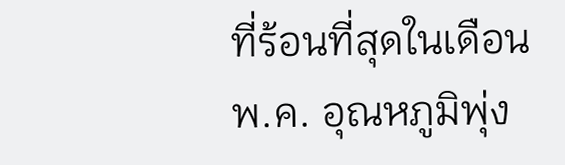ที่ร้อนที่สุดในเดือน พ.ค. อุณหภูมิพุ่ง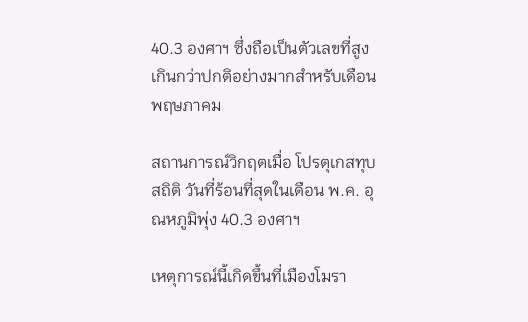40.3 องศาฯ ซึ่งถือเป็นตัวเลขที่สูงเกินกว่าปกติอย่างมากสำหรับเดือนพฤษภาคม

สถานการณ์วิกฤตเมื่อ โปรตุเกสทุบสถิติ วันที่ร้อนที่สุดในเดือน พ.ค. อุณหภูมิพุ่ง 40.3 องศาฯ

เหตุการณ์นี้เกิดขึ้นที่เมืองโมรา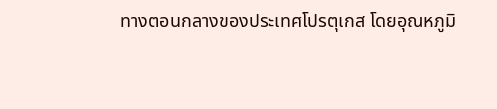ทางตอนกลางของประเทศโปรตุเกส โดยอุณหภูมิ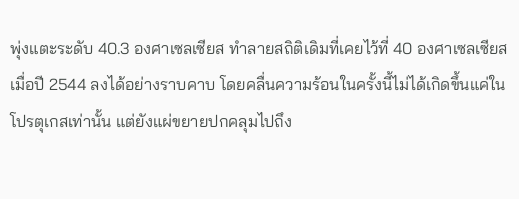พุ่งแตะระดับ 40.3 องศาเซลเซียส ทำลายสถิติเดิมที่เคยไว้ที่ 40 องศาเซลเซียสเมื่อปี 2544 ลงได้อย่างราบคาบ โดยคลื่นความร้อนในครั้งนี้ไม่ได้เกิดขึ้นแค่ในโปรตุเกสเท่านั้น แต่ยังแผ่ขยายปกคลุมไปถึง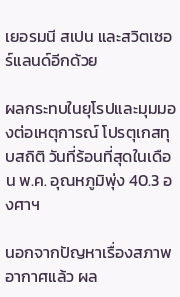เยอรมนี สเปน และสวิตเซอร์แลนด์อีกด้วย

ผลกระทบในยุโรปและมุมมองต่อเหตุการณ์ โปรตุเกสทุบสถิติ วันที่ร้อนที่สุดในเดือน พ.ค. อุณหภูมิพุ่ง 40.3 องศาฯ

นอกจากปัญหาเรื่องสภาพอากาศแล้ว ผล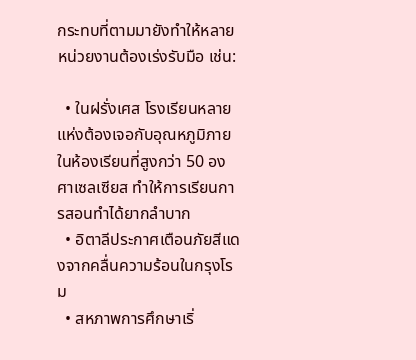กระทบที่ตามมายังทำให้หลายหน่วยงานต้องเร่งรับมือ เช่น:

  • ในฝรั่งเศส โรงเรียนหลายแห่งต้องเจอกับอุณหภูมิภายในห้องเรียนที่สูงกว่า 50 องศาเซลเซียส ทำให้การเรียนการสอนทำได้ยากลำบาก
  • อิตาลีประกาศเตือนภัยสีแดงจากคลื่นความร้อนในกรุงโรม
  • สหภาพการศึกษาเริ่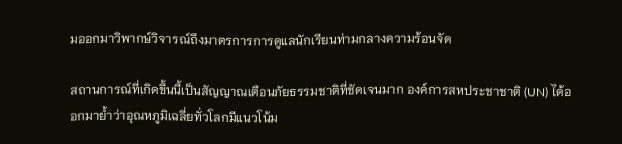มออกมาวิพากษ์วิจารณ์ถึงมาตรการการดูแลนักเรียนท่ามกลางความร้อนจัด

สถานการณ์ที่เกิดขึ้นนี้เป็นสัญญาณเตือนภัยธรรมชาติที่ชัดเจนมาก องค์การสหประชาชาติ (UN) ได้ออกมาย้ำว่าอุณหภูมิเฉลี่ยทั่วโลกมีแนวโน้ม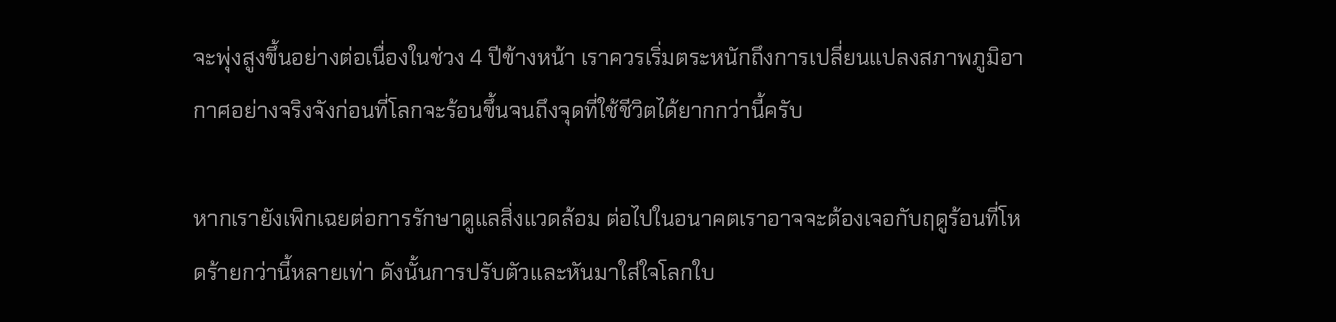จะพุ่งสูงขึ้นอย่างต่อเนื่องในช่วง 4 ปีข้างหน้า เราควรเริ่มตระหนักถึงการเปลี่ยนแปลงสภาพภูมิอากาศอย่างจริงจังก่อนที่โลกจะร้อนขึ้นจนถึงจุดที่ใช้ชีวิตได้ยากกว่านี้ครับ

หากเรายังเพิกเฉยต่อการรักษาดูแลสิ่งแวดล้อม ต่อไปในอนาคตเราอาจจะต้องเจอกับฤดูร้อนที่โหดร้ายกว่านี้หลายเท่า ดังนั้นการปรับตัวและหันมาใส่ใจโลกใบ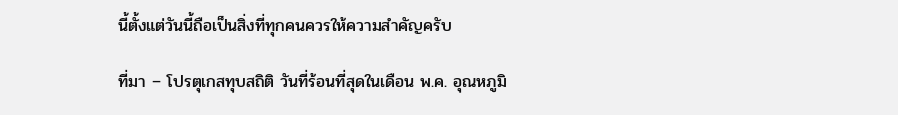นี้ตั้งแต่วันนี้ถือเป็นสิ่งที่ทุกคนควรให้ความสำคัญครับ

ที่มา – โปรตุเกสทุบสถิติ วันที่ร้อนที่สุดในเดือน พ.ค. อุณหภูมิ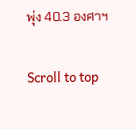พุ่ง 40.3 องศาฯ

Scroll to top